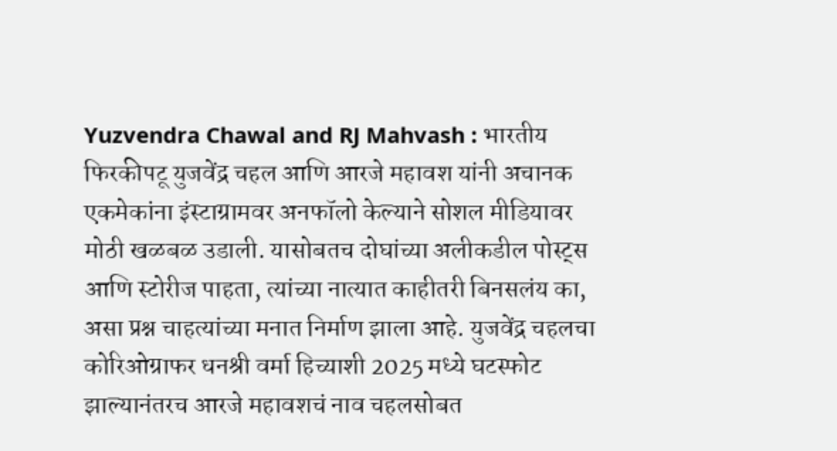Yuzvendra Chawal and RJ Mahvash : भारतीय फिरकीपटू युजवेंद्र चहल आणि आरजे महावश यांनी अचानक एकमेकांना इंस्टाग्रामवर अनफॉलो केल्याने सोशल मीडियावर मोठी खळबळ उडाली. यासोबतच दोघांच्या अलीकडील पोस्ट्स आणि स्टोरीज पाहता, त्यांच्या नात्यात काहीतरी बिनसलंय का, असा प्रश्न चाहत्यांच्या मनात निर्माण झाला आहे. युजवेंद्र चहलचा कोरिओग्राफर धनश्री वर्मा हिच्याशी 2025 मध्ये घटस्फोट झाल्यानंतरच आरजे महावशचं नाव चहलसोबत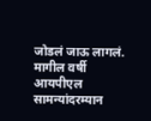जोडलं जाऊ लागलं. मागील वर्षी आयपीएल सामन्यांदरम्यान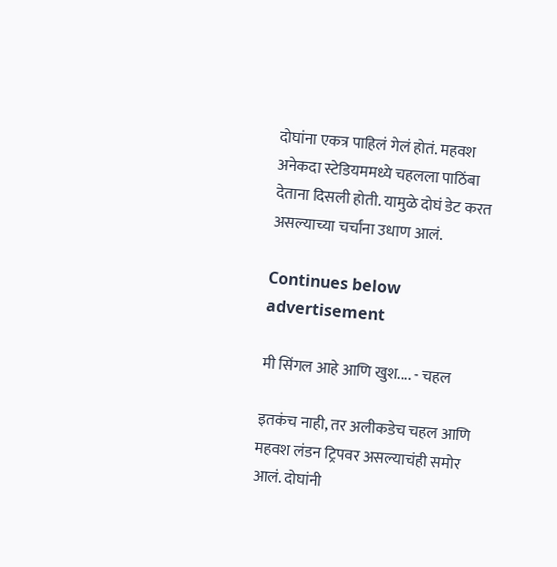दोघांना एकत्र पाहिलं गेलं होतं. महवश अनेकदा स्टेडियममध्ये चहलला पाठिंबा देताना दिसली होती. यामुळे दोघं डेट करत असल्याच्या चर्चांना उधाण आलं.

Continues below advertisement

मी सिंगल आहे आणि खुश.... - चहल

इतकंच नाही, तर अलीकडेच चहल आणि महवश लंडन ट्रिपवर असल्याचंही समोर आलं. दोघांनी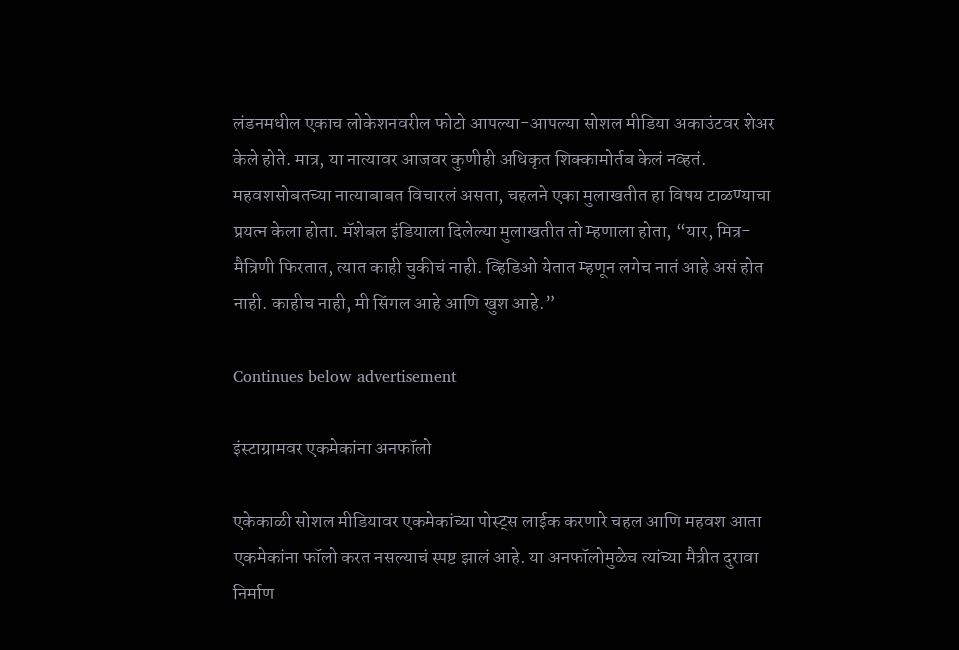लंडनमधील एकाच लोकेशनवरील फोटो आपल्या-आपल्या सोशल मीडिया अकाउंटवर शेअर केले होते. मात्र, या नात्यावर आजवर कुणीही अधिकृत शिक्कामोर्तब केलं नव्हतं. महवशसोबतच्या नात्याबाबत विचारलं असता, चहलने एका मुलाखतीत हा विषय टाळण्याचा प्रयत्न केला होता. मॅशेबल इंडियाला दिलेल्या मुलाखतीत तो म्हणाला होता, “यार, मित्र-मैत्रिणी फिरतात, त्यात काही चुकीचं नाही. व्हिडिओ येतात म्हणून लगेच नातं आहे असं होत नाही. काहीच नाही, मी सिंगल आहे आणि खुश आहे.”

Continues below advertisement

इंस्टाग्रामवर एकमेकांना अनफॉलो

एकेकाळी सोशल मीडियावर एकमेकांच्या पोस्ट्स लाईक करणारे चहल आणि महवश आता एकमेकांना फॉलो करत नसल्याचं स्पष्ट झालं आहे. या अनफॉलोमुळेच त्यांच्या मैत्रीत दुरावा निर्माण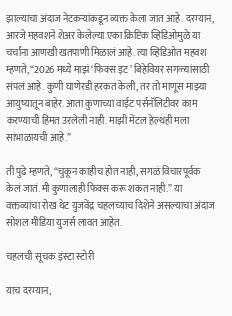झाल्याचा अंदाज नेटकऱ्यांकडून व्यक्त केला जात आहे. दरम्यान, आरजे महवशने शेअर केलेल्या एका क्रिप्टिक व्हिडिओमुळे या चर्चांना आणखी खतपाणी मिळालं आहे. त्या व्हिडिओत महवश म्हणते, “2026 मध्ये माझं ‘फिक्स इट’ बिहेवियर सगळ्यांसाठी संपलं आहे. कुणी घाणेरडी हरकत केली, तर तो माणूस माझ्या आयुष्यातून बाहेर. आता कुणाच्या वाईट पर्सनॅलिटीवर काम करण्याची हिंमत उरलेली नाही. माझी मेंटल हेल्थही मला सांभाळायची आहे.”

ती पुढे म्हणते, “चुकून काहीच होत नाही, सगळं विचारपूर्वक केलं जातं. मी कुणालाही फिक्स करू शकत नाही.” या वक्तव्यांचा रोख थेट युजवेंद्र चहलच्याच दिशेने असल्याचा अंदाज सोशल मीडिया युजर्स लावत आहेत.

चहलची सूचक इंस्टा स्टोरी

याच दरम्यान,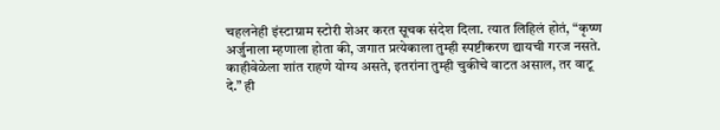चहलनेही इंस्टाग्राम स्टोरी शेअर करत सूचक संदेश दिला. त्यात लिहिलं होतं, “कृष्ण अर्जुनाला म्हणाला होता की, जगात प्रत्येकाला तुम्ही स्पष्टीकरण द्यायची गरज नसते. काहीवेळेला शांत राहणे योग्य असते, इतरांना तुम्ही चुकीचे वाटत असाल, तर वाटू दे.” ही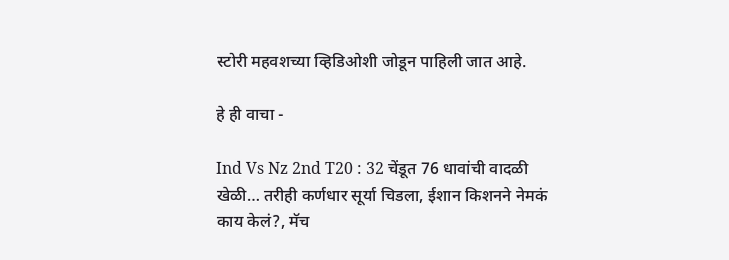स्टोरी महवशच्या व्हिडिओशी जोडून पाहिली जात आहे.

हे ही वाचा -

Ind Vs Nz 2nd T20 : 32 चेंडूत 76 धावांची वादळी खेळी… तरीही कर्णधार सूर्या चिडला, ईशान किशनने नेमकं काय केलं?, मॅच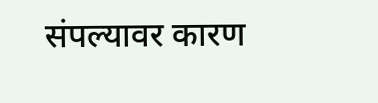संपल्यावर कारण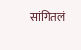सांगितलं